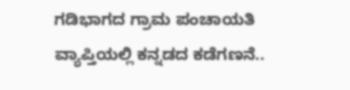ಗಡಿಭಾಗದ ಗ್ರಾಮ ಪಂಚಾಯತಿ ವ್ಯಾಪ್ತಿಯಲ್ಲಿ ಕನ್ನಡದ ಕಡೆಗಣನೆ..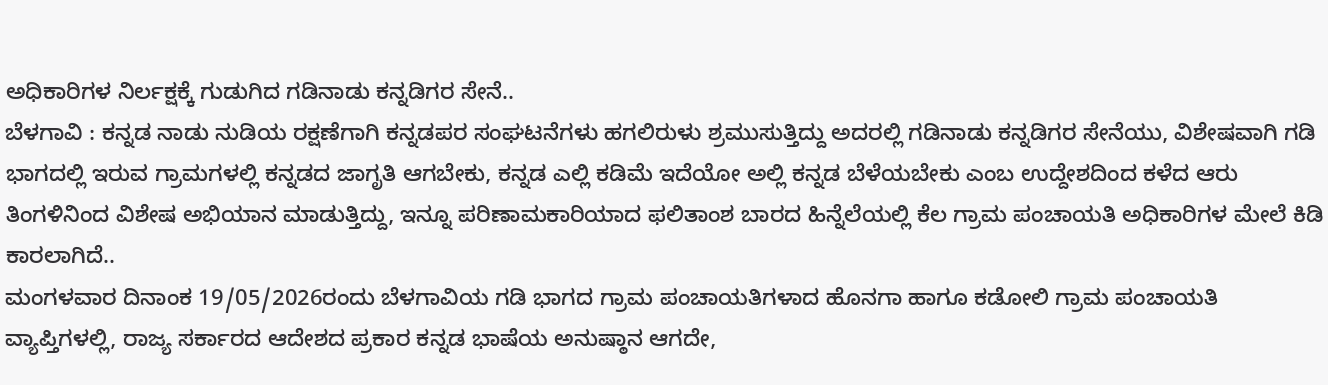ಅಧಿಕಾರಿಗಳ ನಿರ್ಲಕ್ಷಕ್ಕೆ ಗುಡುಗಿದ ಗಡಿನಾಡು ಕನ್ನಡಿಗರ ಸೇನೆ..
ಬೆಳಗಾವಿ : ಕನ್ನಡ ನಾಡು ನುಡಿಯ ರಕ್ಷಣೆಗಾಗಿ ಕನ್ನಡಪರ ಸಂಘಟನೆಗಳು ಹಗಲಿರುಳು ಶ್ರಮುಸುತ್ತಿದ್ದು ಅದರಲ್ಲಿ ಗಡಿನಾಡು ಕನ್ನಡಿಗರ ಸೇನೆಯು, ವಿಶೇಷವಾಗಿ ಗಡಿ ಭಾಗದಲ್ಲಿ ಇರುವ ಗ್ರಾಮಗಳಲ್ಲಿ ಕನ್ನಡದ ಜಾಗೃತಿ ಆಗಬೇಕು, ಕನ್ನಡ ಎಲ್ಲಿ ಕಡಿಮೆ ಇದೆಯೋ ಅಲ್ಲಿ ಕನ್ನಡ ಬೆಳೆಯಬೇಕು ಎಂಬ ಉದ್ದೇಶದಿಂದ ಕಳೆದ ಆರು ತಿಂಗಳಿನಿಂದ ವಿಶೇಷ ಅಭಿಯಾನ ಮಾಡುತ್ತಿದ್ದು, ಇನ್ನೂ ಪರಿಣಾಮಕಾರಿಯಾದ ಫಲಿತಾಂಶ ಬಾರದ ಹಿನ್ನೆಲೆಯಲ್ಲಿ ಕೆಲ ಗ್ರಾಮ ಪಂಚಾಯತಿ ಅಧಿಕಾರಿಗಳ ಮೇಲೆ ಕಿಡಿ ಕಾರಲಾಗಿದೆ..
ಮಂಗಳವಾರ ದಿನಾಂಕ 19/05/2026ರಂದು ಬೆಳಗಾವಿಯ ಗಡಿ ಭಾಗದ ಗ್ರಾಮ ಪಂಚಾಯತಿಗಳಾದ ಹೊನಗಾ ಹಾಗೂ ಕಡೋಲಿ ಗ್ರಾಮ ಪಂಚಾಯತಿ ವ್ಯಾಪ್ತಿಗಳಲ್ಲಿ, ರಾಜ್ಯ ಸರ್ಕಾರದ ಆದೇಶದ ಪ್ರಕಾರ ಕನ್ನಡ ಭಾಷೆಯ ಅನುಷ್ಠಾನ ಆಗದೇ,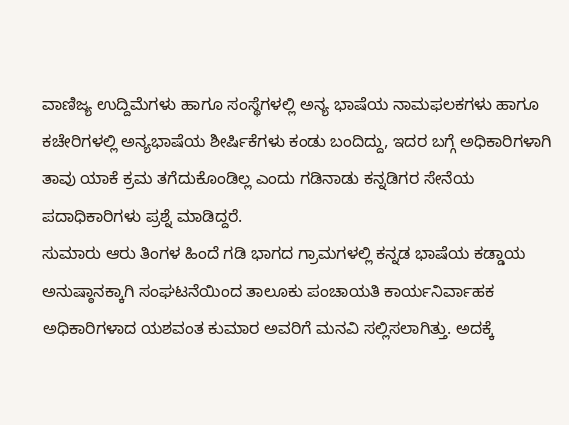ವಾಣಿಜ್ಯ ಉದ್ದಿಮೆಗಳು ಹಾಗೂ ಸಂಸ್ಥೆಗಳಲ್ಲಿ ಅನ್ಯ ಭಾಷೆಯ ನಾಮಫಲಕಗಳು ಹಾಗೂ ಕಚೇರಿಗಳಲ್ಲಿ ಅನ್ಯಭಾಷೆಯ ಶೀರ್ಷಿಕೆಗಳು ಕಂಡು ಬಂದಿದ್ದು, ಇದರ ಬಗ್ಗೆ ಅಧಿಕಾರಿಗಳಾಗಿ ತಾವು ಯಾಕೆ ಕ್ರಮ ತಗೆದುಕೊಂಡಿಲ್ಲ ಎಂದು ಗಡಿನಾಡು ಕನ್ನಡಿಗರ ಸೇನೆಯ ಪದಾಧಿಕಾರಿಗಳು ಪ್ರಶ್ನೆ ಮಾಡಿದ್ದರೆ.
ಸುಮಾರು ಆರು ತಿಂಗಳ ಹಿಂದೆ ಗಡಿ ಭಾಗದ ಗ್ರಾಮಗಳಲ್ಲಿ ಕನ್ನಡ ಭಾಷೆಯ ಕಡ್ಡಾಯ ಅನುಷ್ಠಾನಕ್ಕಾಗಿ ಸಂಘಟನೆಯಿಂದ ತಾಲೂಕು ಪಂಚಾಯತಿ ಕಾರ್ಯನಿರ್ವಾಹಕ ಅಧಿಕಾರಿಗಳಾದ ಯಶವಂತ ಕುಮಾರ ಅವರಿಗೆ ಮನವಿ ಸಲ್ಲಿಸಲಾಗಿತ್ತು. ಅದಕ್ಕೆ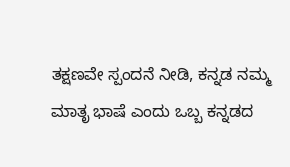ತಕ್ಷಣವೇ ಸ್ಪಂದನೆ ನೀಡಿ, ಕನ್ನಡ ನಮ್ಮ ಮಾತೃ ಭಾಷೆ ಎಂದು ಒಬ್ಬ ಕನ್ನಡದ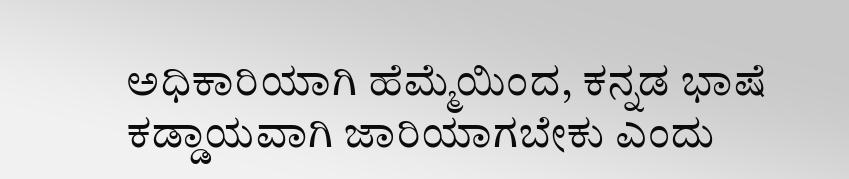ಅಧಿಕಾರಿಯಾಗಿ ಹೆಮ್ಮೆಯಿಂದ, ಕನ್ನಡ ಭಾಷೆ ಕಡ್ಡಾಯವಾಗಿ ಜಾರಿಯಾಗಬೇಕು ಎಂದು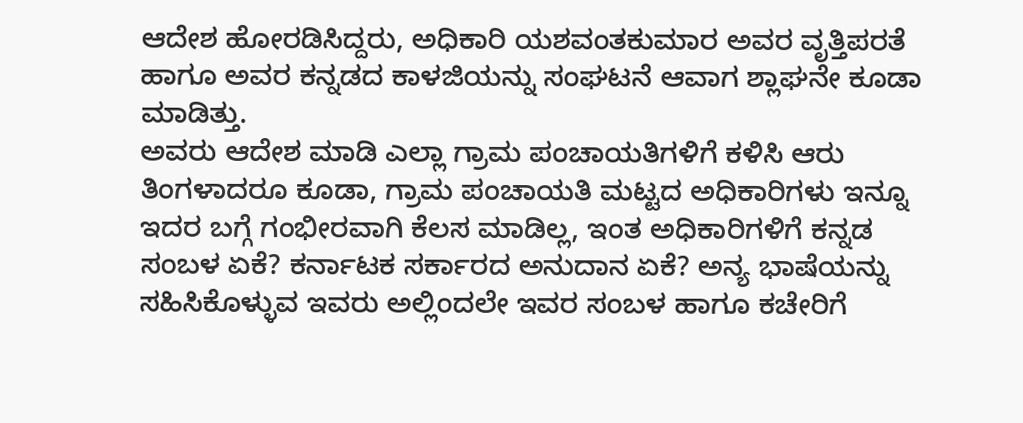ಆದೇಶ ಹೋರಡಿಸಿದ್ದರು, ಅಧಿಕಾರಿ ಯಶವಂತಕುಮಾರ ಅವರ ವೃತ್ತಿಪರತೆ ಹಾಗೂ ಅವರ ಕನ್ನಡದ ಕಾಳಜಿಯನ್ನು ಸಂಘಟನೆ ಆವಾಗ ಶ್ಲಾಘನೇ ಕೂಡಾ ಮಾಡಿತ್ತು.
ಅವರು ಆದೇಶ ಮಾಡಿ ಎಲ್ಲಾ ಗ್ರಾಮ ಪಂಚಾಯತಿಗಳಿಗೆ ಕಳಿಸಿ ಆರು ತಿಂಗಳಾದರೂ ಕೂಡಾ, ಗ್ರಾಮ ಪಂಚಾಯತಿ ಮಟ್ಟದ ಅಧಿಕಾರಿಗಳು ಇನ್ನೂ ಇದರ ಬಗ್ಗೆ ಗಂಭೀರವಾಗಿ ಕೆಲಸ ಮಾಡಿಲ್ಲ, ಇಂತ ಅಧಿಕಾರಿಗಳಿಗೆ ಕನ್ನಡ ಸಂಬಳ ಏಕೆ? ಕರ್ನಾಟಕ ಸರ್ಕಾರದ ಅನುದಾನ ಏಕೆ? ಅನ್ಯ ಭಾಷೆಯನ್ನು ಸಹಿಸಿಕೊಳ್ಳುವ ಇವರು ಅಲ್ಲಿಂದಲೇ ಇವರ ಸಂಬಳ ಹಾಗೂ ಕಚೇರಿಗೆ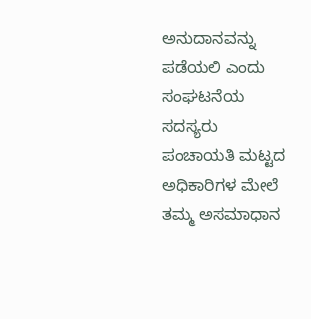ಅನುದಾನವನ್ನು ಪಡೆಯಲಿ ಎಂದು ಸಂಘಟನೆಯ ಸದಸ್ಯರು ಪಂಚಾಯತಿ ಮಟ್ಟದ ಅಧಿಕಾರಿಗಳ ಮೇಲೆ ತಮ್ಮ ಅಸಮಾಧಾನ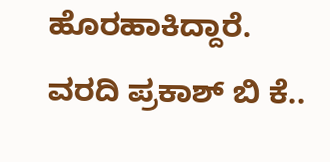ಹೊರಹಾಕಿದ್ದಾರೆ.
ವರದಿ ಪ್ರಕಾಶ್ ಬಿ ಕೆ..